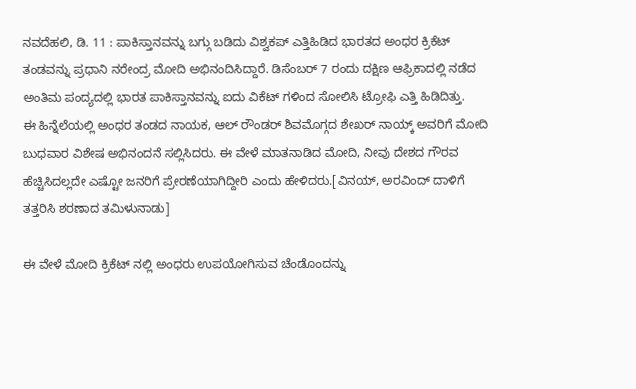ನವದೆಹಲಿ, ಡಿ. 11 : ಪಾಕಿಸ್ತಾನವನ್ನು ಬಗ್ಗು ಬಡಿದು ವಿಶ್ವಕಪ್ ಎತ್ತಿಹಿಡಿದ ಭಾರತದ ಅಂಧರ ಕ್ರಿಕೆಟ್ ತಂಡವನ್ನು ಪ್ರಧಾನಿ ನರೇಂದ್ರ ಮೋದಿ ಅಭಿನಂದಿಸಿದ್ದಾರೆ. ಡಿಸೆಂಬರ್ 7 ರಂದು ದಕ್ಷಿಣ ಆಫ್ರಿಕಾದಲ್ಲಿ ನಡೆದ ಅಂತಿಮ ಪಂದ್ಯದಲ್ಲಿ ಭಾರತ ಪಾಕಿಸ್ತಾನವನ್ನು ಐದು ವಿಕೆಟ್ ಗಳಿಂದ ಸೋಲಿಸಿ ಟ್ರೋಫಿ ಎತ್ತಿ ಹಿಡಿದಿತ್ತು.
ಈ ಹಿನ್ನೆಲೆಯಲ್ಲಿ ಅಂಧರ ತಂಡದ ನಾಯಕ, ಆಲ್ ರೌಂಡರ್ ಶಿವಮೊಗ್ಗದ ಶೇಖರ್ ನಾಯ್ಕ್ ಅವರಿಗೆ ಮೋದಿ ಬುಧವಾರ ವಿಶೇಷ ಅಭಿನಂದನೆ ಸಲ್ಲಿಸಿದರು. ಈ ವೇಳೆ ಮಾತನಾಡಿದ ಮೋದಿ, ನೀವು ದೇಶದ ಗೌರವ ಹೆಚ್ಚಿಸಿದಲ್ಲದೇ ಎಷ್ಟೋ ಜನರಿಗೆ ಪ್ರೇರಣೆಯಾಗಿದ್ದೀರಿ ಎಂದು ಹೇಳಿದರು.[ವಿನಯ್, ಅರವಿಂದ್ ದಾಳಿಗೆ ತತ್ತರಿಸಿ ಶರಣಾದ ತಮಿಳುನಾಡು]

ಈ ವೇಳೆ ಮೋದಿ ಕ್ರಿಕೆಟ್ ನಲ್ಲಿ ಅಂಧರು ಉಪಯೋಗಿಸುವ ಚೆಂಡೊಂದನ್ನು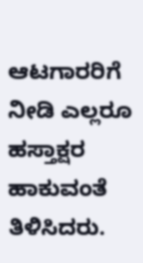ಆಟಗಾರರಿಗೆ ನೀಡಿ ಎಲ್ಲರೂ ಹಸ್ತಾಕ್ಷರ ಹಾಕುವಂತೆ ತಿಳಿಸಿದರು.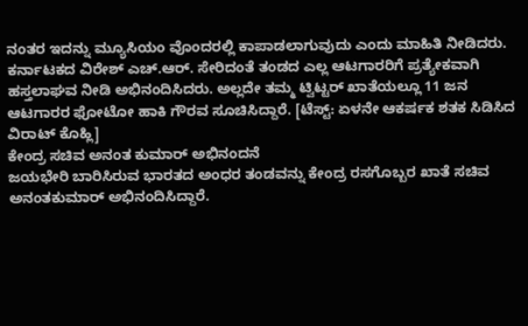ನಂತರ ಇದನ್ನು ಮ್ಯೂಸಿಯಂ ವೊಂದರಲ್ಲಿ ಕಾಪಾಡಲಾಗುವುದು ಎಂದು ಮಾಹಿತಿ ನೀಡಿದರು.
ಕರ್ನಾಟಕದ ವಿರೇಶ್ ಎಚ್.ಆರ್. ಸೇರಿದಂತೆ ತಂಡದ ಎಲ್ಲ ಆಟಗಾರರಿಗೆ ಪ್ರತ್ಯೇಕವಾಗಿ ಹಸ್ತಲಾಘವ ನೀಡಿ ಅಭಿನಂದಿಸಿದರು. ಅಲ್ಲದೇ ತಮ್ಮ ಟ್ವಿಟ್ಟರ್ ಖಾತೆಯಲ್ಲೂ 11 ಜನ ಆಟಗಾರರ ಫೋಟೋ ಹಾಕಿ ಗೌರವ ಸೂಚಿಸಿದ್ದಾರೆ. [ಟೆಸ್ಟ್: ಏಳನೇ ಆಕರ್ಷಕ ಶತಕ ಸಿಡಿಸಿದ ವಿರಾಟ್ ಕೊಹ್ಲಿ]
ಕೇಂದ್ರ ಸಚಿವ ಅನಂತ ಕುಮಾರ್ ಅಭಿನಂದನೆ
ಜಯಭೇರಿ ಬಾರಿಸಿರುವ ಭಾರತದ ಅಂಧರ ತಂಡವನ್ನು ಕೇಂದ್ರ ರಸಗೊಬ್ಬರ ಖಾತೆ ಸಚಿವ ಅನಂತಕುಮಾರ್ ಅಭಿನಂದಿಸಿದ್ದಾರೆ.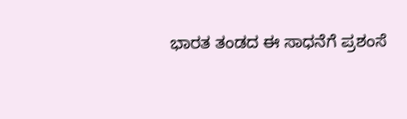ಭಾರತ ತಂಡದ ಈ ಸಾಧನೆಗೆ ಪ್ರಶಂಸೆ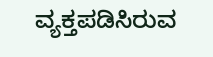ವ್ಯಕ್ತಪಡಿಸಿರುವ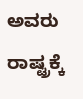ಅವರು ರಾಷ್ಟ್ರಕ್ಕೆ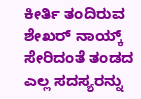ಕೀರ್ತಿ ತಂದಿರುವ ಶೇಖರ್ ನಾಯ್ಕ್ ಸೇರಿದಂತೆ ತಂಡದ ಎಲ್ಲ ಸದಸ್ಯರನ್ನು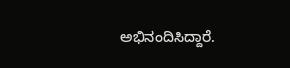ಅಭಿನಂದಿಸಿದ್ದಾರೆ.